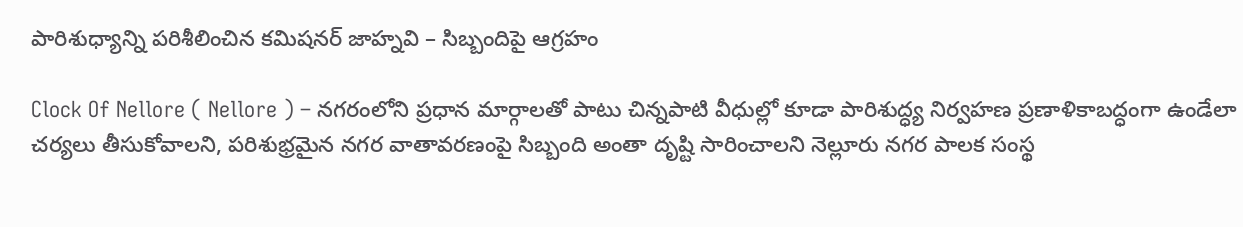పారిశుధ్యాన్ని పరిశీలించిన కమిషనర్ జాహ్నవి – సిబ్బందిపై ఆగ్రహం

Clock Of Nellore ( Nellore ) – నగరంలోని ప్రధాన మార్గాలతో పాటు చిన్నపాటి వీధుల్లో కూడా పారిశుద్ధ్య నిర్వహణ ప్రణాళికాబద్ధంగా ఉండేలా చర్యలు తీసుకోవాలని, పరిశుభ్రమైన నగర వాతావరణంపై సిబ్బంది అంతా దృష్టి సారించాలని నెల్లూరు నగర పాలక సంస్థ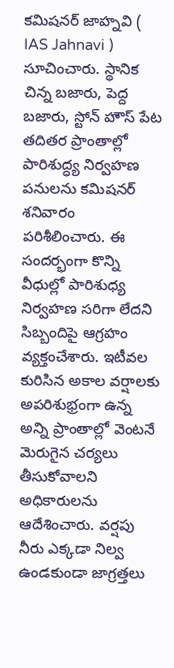కమిషనర్ జాహ్నవి ( IAS Jahnavi ) సూచించారు. స్థానిక చిన్న బజారు, పెద్ద బజారు, స్టోన్ హౌస్ పేట తదితర ప్రాంతాల్లో పారిశుద్ధ్య నిర్వహణ పనులను కమిషనర్ శనివారం పరిశీలించారు. ఈ సందర్భంగా కొన్ని వీధుల్లో పారిశుధ్య నిర్వహణ సరిగా లేదని సిబ్బందిపై ఆగ్రహం వ్యక్తంచేశారు. ఇటీవల కురిసిన అకాల వర్షాలకు అపరిశుభ్రంగా ఉన్న అన్ని ప్రాంతాల్లో వెంటనే మెరుగైన చర్యలు తీసుకోవాలని అధికారులను ఆదేశించారు. వర్షపు నీరు ఎక్కడా నిల్వ ఉండకుండా జాగ్రత్తలు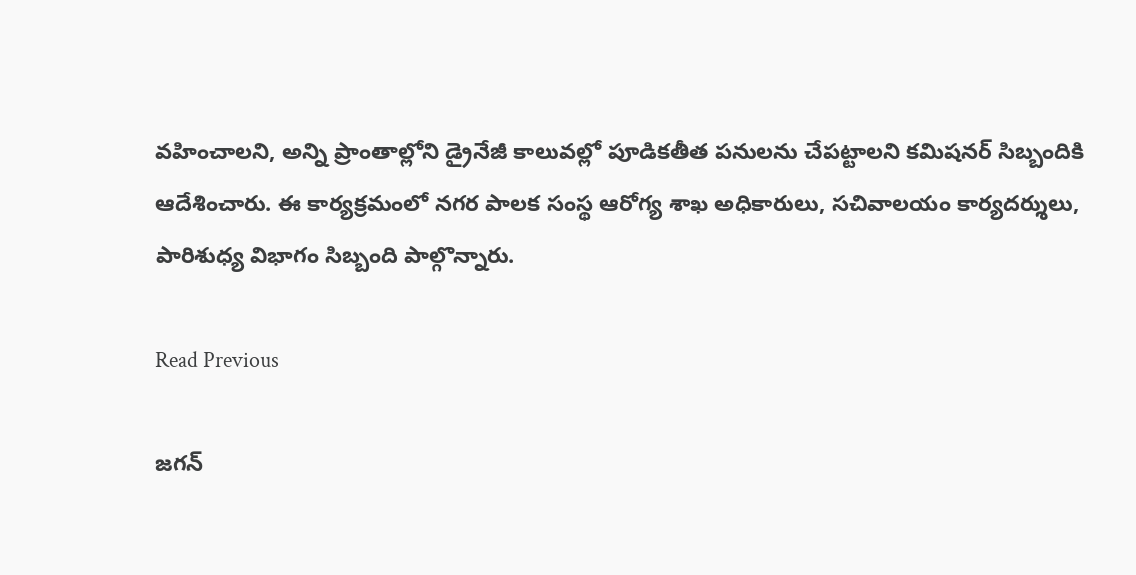వహించాలని, అన్ని ప్రాంతాల్లోని డ్రైనేజీ కాలువల్లో పూడికతీత పనులను చేపట్టాలని కమిషనర్ సిబ్బందికి ఆదేశించారు. ఈ కార్యక్రమంలో నగర పాలక సంస్థ ఆరోగ్య శాఖ అధికారులు, సచివాలయం కార్యదర్శులు, పారిశుధ్య విభాగం సిబ్బంది పాల్గొన్నారు.

Read Previous

జగన్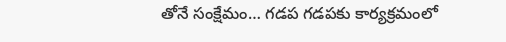తోనే సంక్షేమం… గడప గడపకు కార్యక్రమంలో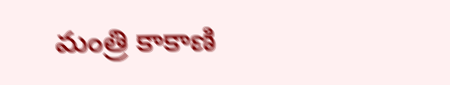మంత్రి కాకాణి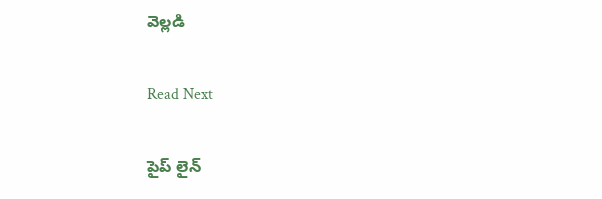వెల్లడి

Read Next

పైప్ లైన్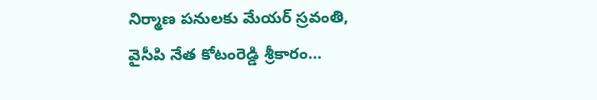నిర్మాణ పనులకు మేయర్ స్రవంతి, వైసీపి నేత కోటంరెడ్డి శ్రీకారం…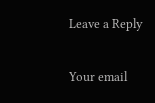Leave a Reply

Your email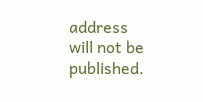address will not be published.